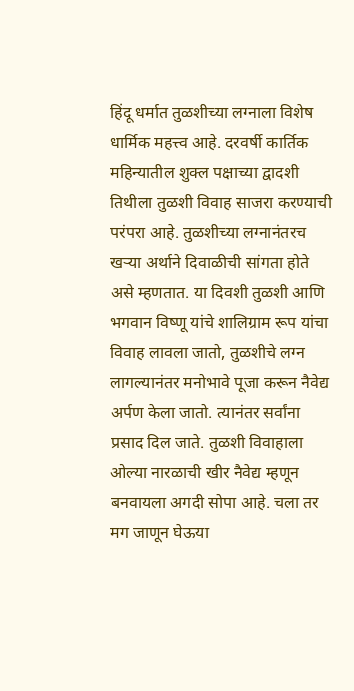हिंदू धर्मात तुळशीच्या लग्नाला विशेष धार्मिक महत्त्व आहे. दरवर्षी कार्तिक महिन्यातील शुक्ल पक्षाच्या द्वादशी तिथीला तुळशी विवाह साजरा करण्याची परंपरा आहे. तुळशीच्या लग्नानंतरच खऱ्या अर्थाने दिवाळीची सांगता होते असे म्हणतात. या दिवशी तुळशी आणि भगवान विष्णू यांचे शालिग्राम रूप यांचा विवाह लावला जातो, तुळशीचे लग्न लागल्यानंतर मनोभावे पूजा करून नैवेद्य अर्पण केला जातो. त्यानंतर सर्वांना प्रसाद दिल जाते. तुळशी विवाहाला ओल्या नारळाची खीर नैवेद्य म्हणून बनवायला अगदी सोपा आहे. चला तर मग जाणून घेऊया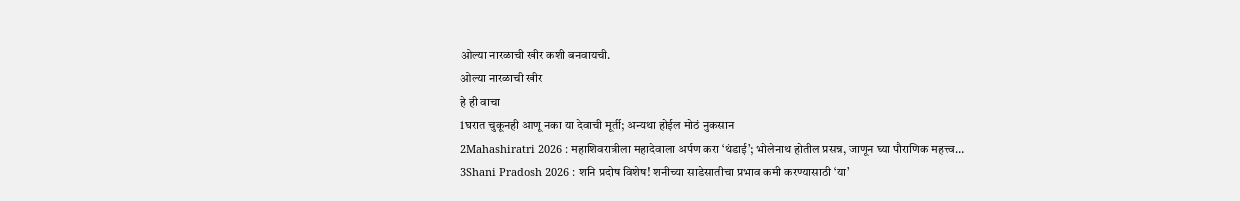ओल्या नारळाची खीर कशी बनवायची.
ओल्या नारळाची खीर
हे ही वाचा
1घरात चुकूनही आणू नका या देवाची मूर्ती; अन्यथा होईल मोठं नुकसान
2Mahashiratri 2026 : महाशिवरात्रीला महादेवाला अर्पण करा ‘थंडाई’; भोलेनाथ होतील प्रसन्न, जाणून घ्या पौराणिक महत्त्व…
3Shani Pradosh 2026 : शनि प्रदोष विशेष! शनीच्या साडेसातीचा प्रभाव कमी करण्यासाठी ‘या’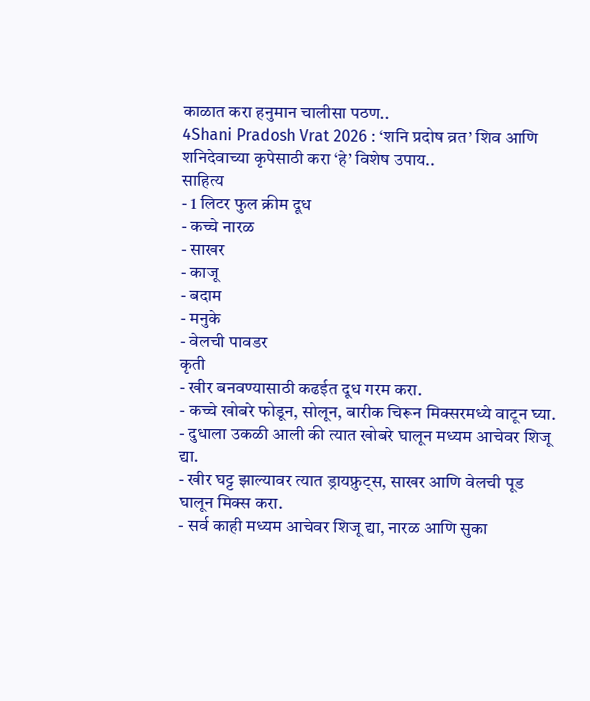काळात करा हनुमान चालीसा पठण..
4Shani Pradosh Vrat 2026 : ‘शनि प्रदोष व्रत’ शिव आणि शनिदेवाच्या कृपेसाठी करा ‘हे’ विशेष उपाय..
साहित्य
- 1 लिटर फुल क्रीम दूध
- कच्चे नारळ
- साखर
- काजू
- बदाम
- मनुके
- वेलची पावडर
कृती
- खीर बनवण्यासाठी कढईत दूध गरम करा.
- कच्चे खोबरे फोडून, सोलून, बारीक चिरून मिक्सरमध्ये वाटून घ्या.
- दुधाला उकळी आली की त्यात खोबरे घालून मध्यम आचेवर शिजू द्या.
- खीर घट्ट झाल्यावर त्यात ड्रायफ्रुट्स, साखर आणि वेलची पूड घालून मिक्स करा.
- सर्व काही मध्यम आचेवर शिजू द्या, नारळ आणि सुका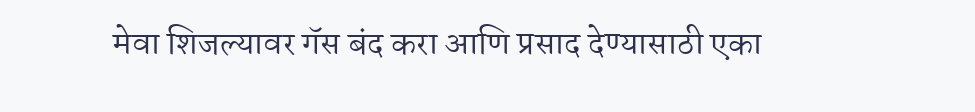मेवा शिजल्यावर गॅस बंद करा आणि प्रसाद देण्यासाठी एका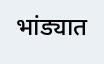भांड्यात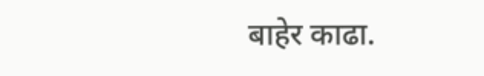बाहेर काढा.